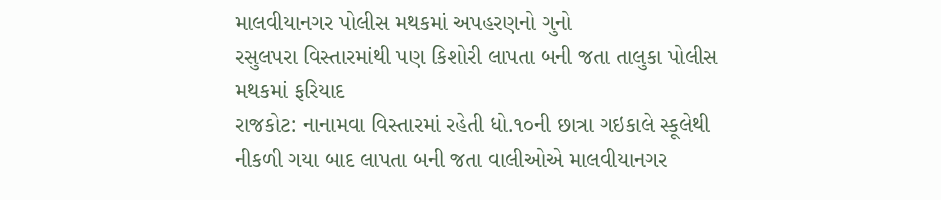માલવીયાનગર પોલીસ મથકમાં અપહરણનો ગુનો
રસુલપરા વિસ્તારમાંથી પણ કિશોરી લાપતા બની જતા તાલુકા પોલીસ મથકમાં ફરિયાદ
રાજકોટ: નાનામવા વિસ્તારમાં રહેતી ધો.૧૦ની છાત્રા ગઇકાલે સ્કૂલેથી નીકળી ગયા બાદ લાપતા બની જતા વાલીઓએ માલવીયાનગર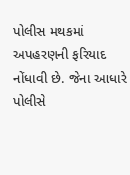પોલીસ મથકમાં અપહરણની ફરિયાદ નોંધાવી છે. જેના આધારે પોલીસે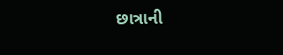છાત્રાની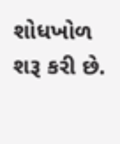શોધખોળ શરૂ કરી છે.